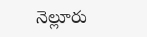నెల్లూరు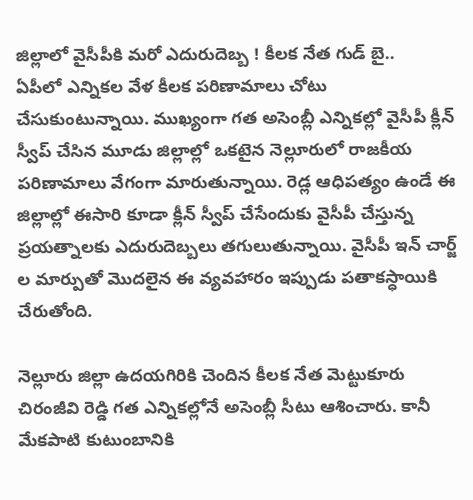జిల్లాలో వైసీపీకి మరో ఎదురుదెబ్బ ! కీలక నేత గుడ్ బై..
ఏపీలో ఎన్నికల వేళ కీలక పరిణామాలు చోటు చేసుకుంటున్నాయి. ముఖ్యంగా గత అసెంబ్లీ ఎన్నికల్లో వైసీపీ క్లీన్ స్వీప్ చేసిన మూడు జిల్లాల్లో ఒకటైన నెల్లూరులో రాజకీయ పరిణామాలు వేగంగా మారుతున్నాయి. రెడ్ల ఆధిపత్యం ఉండే ఈ జిల్లాల్లో ఈసారి కూడా క్లీన్ స్వీప్ చేసేందుకు వైసీపీ చేస్తున్న ప్రయత్నాలకు ఎదురుదెబ్బలు తగులుతున్నాయి. వైసీపీ ఇన్ చార్జ్ ల మార్పుతో మొదలైన ఈ వ్యవహారం ఇప్పుడు పతాకస్ధాయికి చేరుతోంది.

నెల్లూరు జిల్లా ఉదయగిరికి చెందిన కీలక నేత మెట్టుకూరు చిరంజీవి రెడ్డి గత ఎన్నికల్లోనే అసెంబ్లీ సీటు ఆశించారు. కానీ మేకపాటి కుటుంబానికి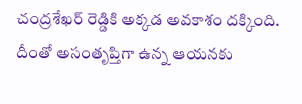చంద్రశేఖర్ రెడ్డికి అక్కడ అవకాశం దక్కింది. దీంతో అసంతృప్తిగా ఉన్న ఆయనకు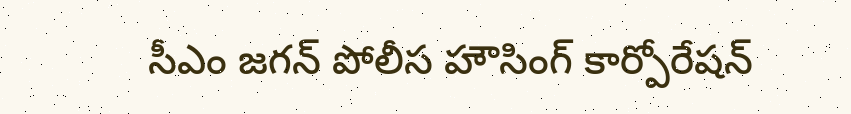సీఎం జగన్ పోలీస హౌసింగ్ కార్పోరేషన్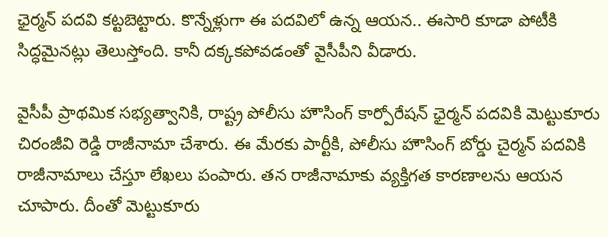ఛైర్మన్ పదవి కట్టబెట్టారు. కొన్నేళ్లుగా ఈ పదవిలో ఉన్న ఆయన.. ఈసారి కూడా పోటీకి సిద్ధమైనట్లు తెలుస్తోంది. కానీ దక్కకపోవడంతో వైసీపీని వీడారు.

వైసీపీ ప్రాథమిక సభ్యత్వానికి, రాష్ట్ర పోలీసు హౌసింగ్ కార్పోరేషన్ ఛైర్మన్ పదవికి మెట్టుకూరు చిరంజీవి రెడ్డి రాజీనామా చేశారు. ఈ మేరకు పార్టీకి, పోలీసు హౌసింగ్ బోర్డు చైర్మన్ పదవికి రాజీనామాలు చేస్తూ లేఖలు పంపారు. తన రాజీనామాకు వ్యక్తిగత కారణాలను ఆయన చూపారు. దీంతో మెట్టుకూరు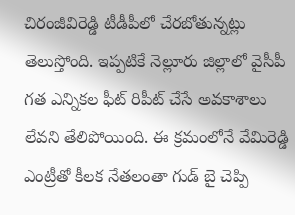చిరంజీవిరెడ్డి టీడీపీలో చేరబోతున్నట్లు తెలుస్తోంది. ఇప్పటికే నెల్లూరు జిల్లాలో వైసీపీ గత ఎన్నికల ఫీట్ రిపీట్ చేసే అవకాశాలు లేవని తేలిపోయింది. ఈ క్రమంలోనే వేమిరెడ్డి ఎంట్రీతో కీలక నేతలంతా గుడ్ బై చెప్పి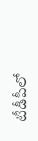టీడీపీలో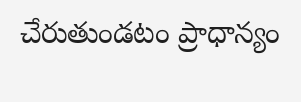చేరుతుండటం ప్రాధాన్యం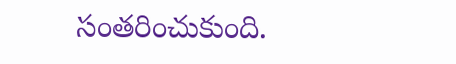సంతరించుకుంది.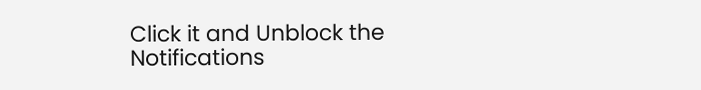Click it and Unblock the Notifications